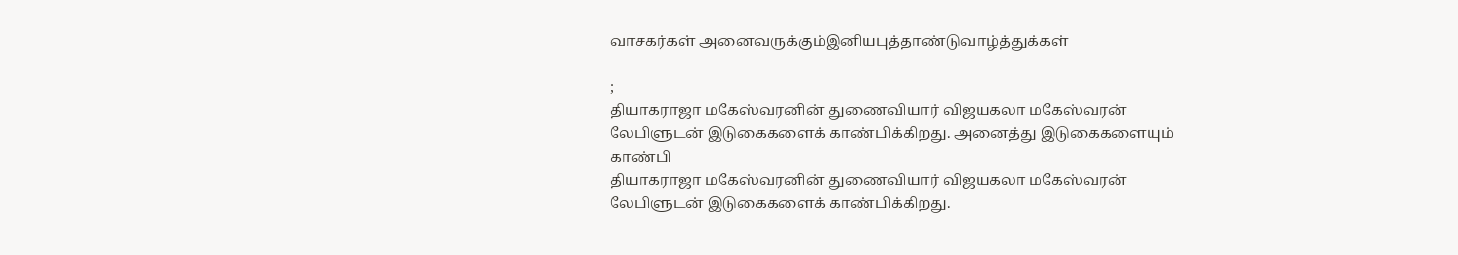வாசகர்கள் அனைவருக்கும்இனியபுத்தாண்டுவாழ்த்துக்கள்

;
தியாகராஜா மகேஸ்வரனின் துணைவியார் விஜயகலா மகேஸ்வரன் லேபிளுடன் இடுகைகளைக் காண்பிக்கிறது. அனைத்து இடுகைகளையும் காண்பி
தியாகராஜா மகேஸ்வரனின் துணைவியார் விஜயகலா மகேஸ்வரன் லேபிளுடன் இடுகைகளைக் காண்பிக்கிறது.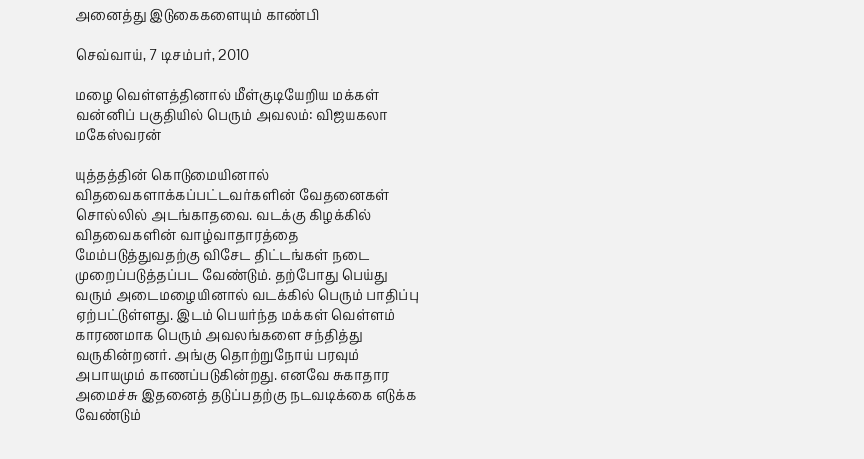அனைத்து இடுகைகளையும் காண்பி

செவ்வாய், 7 டிசம்பர், 2010

மழை வெள்ளத்தினால் மீள்குடியேறிய மக்கள் வன்னிப் பகுதியில் பெரும் அவலம்: விஜயகலா மகேஸ்வரன்

யுத்தத்தின் கொடுமையினால் விதவைகளாக்கப்பட்டவர்களின் வேதனைகள் சொல்லில் அடங்காதவை. வடக்கு கிழக்கில் விதவைகளின் வாழ்வாதாரத்தை மேம்படுத்துவதற்கு விசேட திட்டங்கள் நடை முறைப்படுத்தப்பட வேண்டும். தற்போது பெய்து வரும் அடைமழையினால் வடக்கில் பெரும் பாதிப்பு ஏற்பட்டுள்ளது. இடம் பெயர்ந்த மக்கள் வெள்ளம் காரணமாக பெரும் அவலங்களை சந்தித்து வருகின்றனர். அங்கு தொற்றுநோய் பரவும் அபாயமும் காணப்படுகின்றது. எனவே சுகாதார அமைச்சு இதனைத் தடுப்பதற்கு நடவடிக்கை எடுக்க வேண்டும்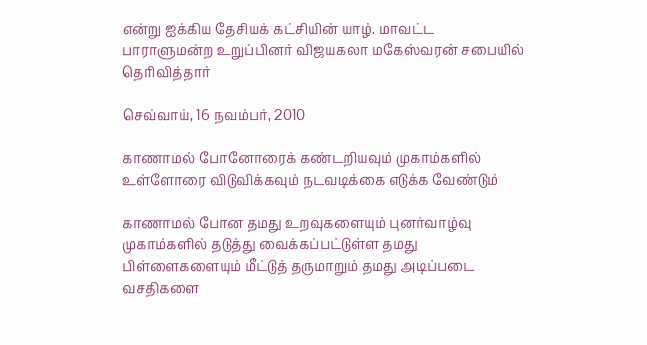என்று ஐக்கிய தேசியக் கட்சியின் யாழ். மாவட்ட பாராளுமன்ற உறுப்பினர் விஜயகலா மகேஸ்வரன் சபையில் தெரிவித்தார்

செவ்வாய், 16 நவம்பர், 2010

காணாமல் போனோரைக் கண்டறியவும் முகாம்களில் உள்ளோரை விடுவிக்கவும் நடவடிக்கை எடுக்க வேண்டும்

காணாமல் போன தமது உறவுகளையும் புனர்வாழ்வு முகாம்களில் தடுத்து வைக்கப்பட்டுள்ள தமது பிள்ளைகளையும் மீட்டுத் தருமாறும் தமது அடிப்படை வசதிகளை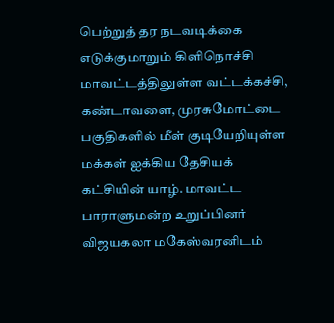பெற்றுத் தர நடவடிக்கை எடுக்குமாறும் கிளிநொச்சி மாவட்டத்திலுள்ள வட்டக்கச்சி, கண்டாவளை, முரசுமோட்டை பகுதிகளில் மீள் குடியேறியுள்ள மக்கள் ஐக்கிய தேசியக் கட்சியின் யாழ். மாவட்ட பாராளுமன்ற உறுப்பினர் விஜயகலா மகேஸ்வரனிடம்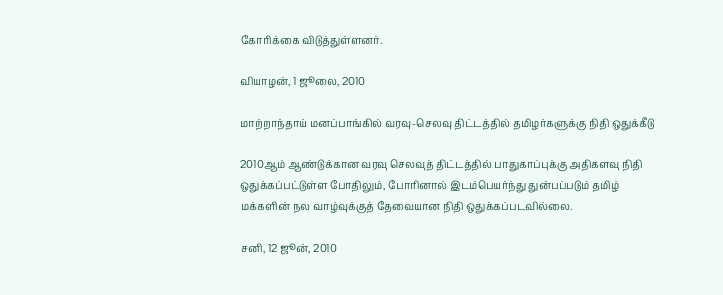கோரிக்கை விடுத்துள்ளனர்.

வியாழன், 1 ஜூலை, 2010

மாற்றாந்தாய் மனப்பாங்கில் வரவு-செலவு திட்டத்தில் தமிழர்களுக்கு நிதி ஒதுக்கீடு

2010ஆம் ஆண்டுக்கான வரவு செலவுத் திட்டத்தில் பாதுகாப்புக்கு அதிகளவு நிதி ஒதுக்கப்பட்டுள்ள போதிலும், போரினால் இடம்பெயர்ந்து துன்பப்படும் தமிழ் மக்களின் நல வாழ்வுக்குத் தேவையான நிதி ஒதுக்கப்படவில்லை.

சனி, 12 ஜூன், 2010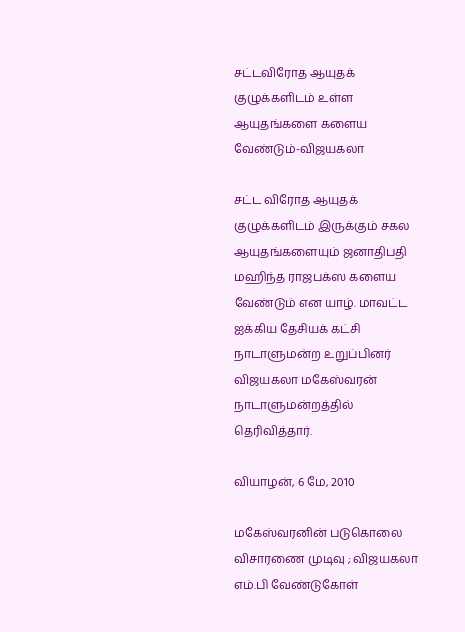சட்டவிரோத ஆயுதக் குழுக்களிடம் உள்ள ஆயுதங்களை களைய வேண்டும்-விஜயகலா

சட்ட விரோத ஆயுதக் குழுக்களிடம் இருக்கும் சகல ஆயுதங்களையும் ஜனாதிபதி மஹிந்த ராஜபக்ஸ களைய வேண்டும் என யாழ். மாவட்ட ஐக்கிய தேசியக் கட்சி நாடாளுமன்ற உறுப்பினர் விஜயகலா மகேஸ்வரன் நாடாளுமன்றத்தில் தெரிவித்தார்.

வியாழன், 6 மே, 2010

மகேஸ்வரனின் படுகொலை விசாரணை முடிவு ; விஜயகலா எம்.பி வேண்டுகோள்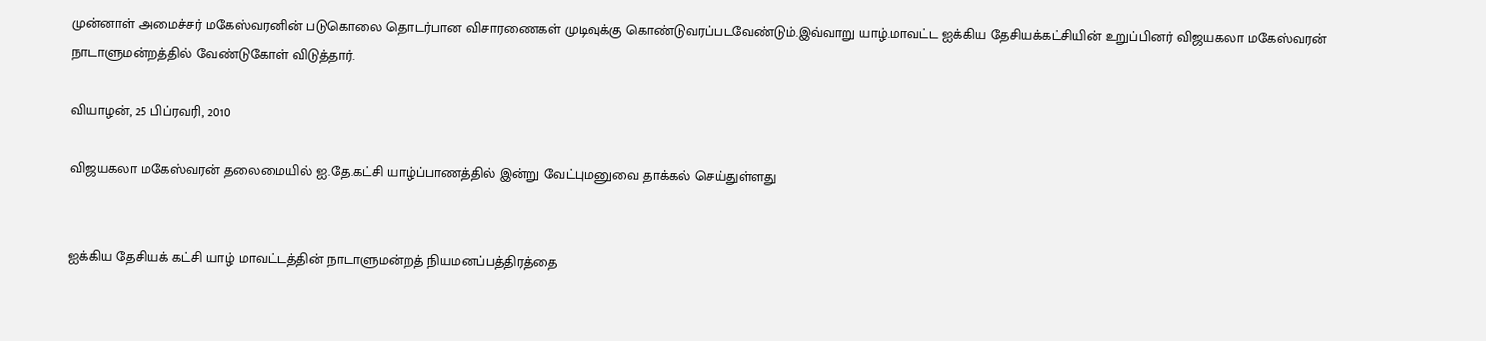முன்னாள் அமைச்சர் மகேஸ்வரனின் படுகொலை தொடர்பான விசாரணைகள் முடிவுக்கு கொண்டுவரப்படவேண்டும்.இவ்வாறு யாழ்.மாவட்ட ஐக்கிய தேசியக்கட்சியின் உறுப்பினர் விஜயகலா மகேஸ்வரன் நாடாளுமன்றத்தில் வேண்டுகோள் விடுத்தார்.

வியாழன், 25 பிப்ரவரி, 2010

விஜயகலா மகேஸ்வரன் தலைமையில் ஐ.தே.கட்சி யாழ்ப்பாணத்தில் இன்று வேட்புமனுவை தாக்கல் செய்துள்ளது


ஐக்கிய தேசியக் கட்சி யாழ் மாவட்டத்தின் நாடாளுமன்றத் நியமனப்பத்திரத்தை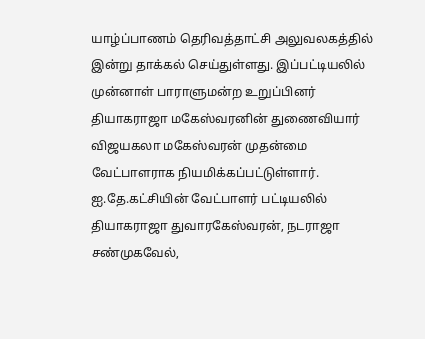யாழ்ப்பாணம் தெரிவத்தாட்சி அலுவலகத்தில் இன்று தாக்கல் செய்துள்ளது. இப்பட்டியலில் முன்னாள் பாராளுமன்ற உறுப்பினர் தியாகராஜா மகேஸ்வரனின் துணைவியார் விஜயகலா மகேஸ்வரன் முதன்மை வேட்பாளராக நியமிக்கப்பட்டுள்ளார்.
ஐ.தே.கட்சியின் வேட்பாளர் பட்டியலில் தியாகராஜா துவாரகேஸ்வரன், நடராஜா சண்முகவேல்,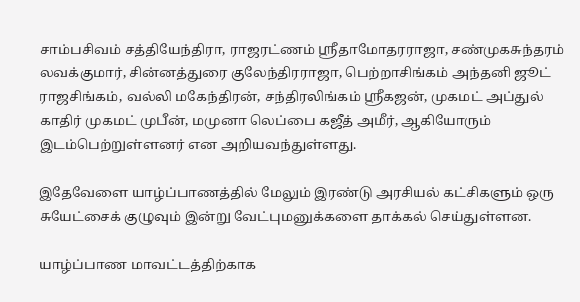சாம்பசிவம் சத்தியேந்திரா, ராஜரட்ணம் ஸ்ரீதாமோதரராஜா, சண்முகசுந்தரம் லவக்குமார், சின்னத்துரை குலேந்திரராஜா, பெற்றாசிங்கம் அந்தனி ஜூட் ராஜசிங்கம், வல்லி மகேந்திரன், சந்திரலிங்கம் ஸ்ரீகஜன், முகமட் அப்துல் காதிர் முகமட் முபீன், மமுனா லெப்பை கஜீத் அமீர், ஆகியோரும் இடம்பெற்றுள்ளனர் என அறியவந்துள்ளது.

இதேவேளை யாழ்ப்பாணத்தில் மேலும் இரண்டு அரசியல் கட்சிகளும் ஒரு சுயேட்சைக் குழுவும் இன்று வேட்புமனுக்களை தாக்கல் செய்துள்ளன.

யாழ்ப்பாண மாவட்டத்திற்காக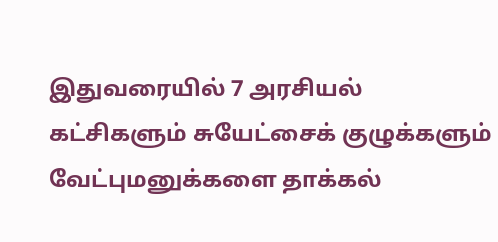இதுவரையில் 7 அரசியல் கட்சிகளும் சுயேட்சைக் குழுக்களும் வேட்புமனுக்களை தாக்கல்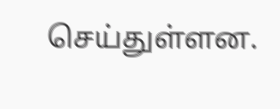செய்துள்ளன.